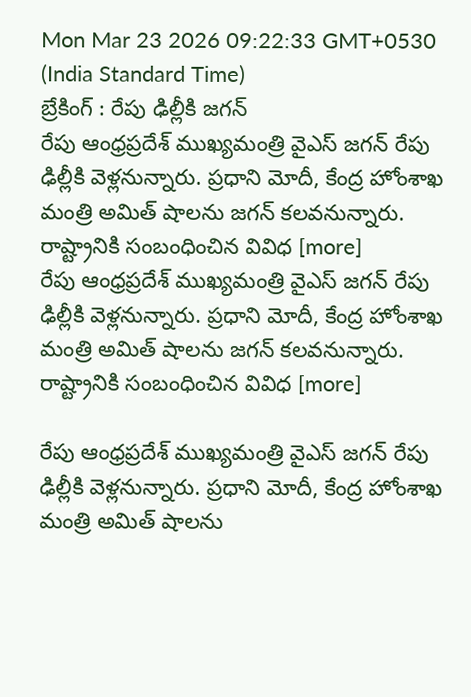Mon Mar 23 2026 09:22:33 GMT+0530 (India Standard Time)
బ్రేకింగ్ : రేపు ఢిల్లీకి జగన్
రేపు ఆంధ్రప్రదేశ్ ముఖ్యమంత్రి వైఎస్ జగన్ రేపు ఢిల్లీకి వెళ్లనున్నారు. ప్రధాని మోదీ, కేంద్ర హోంశాఖ మంత్రి అమిత్ షాలను జగన్ కలవనున్నారు. రాష్ట్రానికి సంబంధించిన వివిధ [more]
రేపు ఆంధ్రప్రదేశ్ ముఖ్యమంత్రి వైఎస్ జగన్ రేపు ఢిల్లీకి వెళ్లనున్నారు. ప్రధాని మోదీ, కేంద్ర హోంశాఖ మంత్రి అమిత్ షాలను జగన్ కలవనున్నారు. రాష్ట్రానికి సంబంధించిన వివిధ [more]

రేపు ఆంధ్రప్రదేశ్ ముఖ్యమంత్రి వైఎస్ జగన్ రేపు ఢిల్లీకి వెళ్లనున్నారు. ప్రధాని మోదీ, కేంద్ర హోంశాఖ మంత్రి అమిత్ షాలను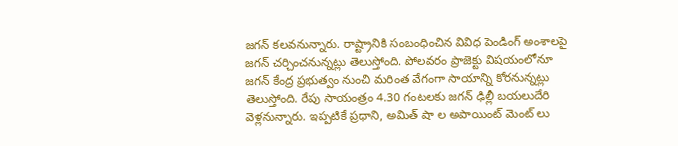జగన్ కలవనున్నారు. రాష్ట్రానికి సంబంధించిన వివిధ పెండింగ్ అంశాలపై జగన్ చర్చించనున్నట్లు తెలుస్తోంది. పోలవరం ప్రాజెక్టు విషయంలోనూ జగన్ కేంద్ర ప్రభుత్వం నుంచి మరింత వేగంగా సాయాన్ని కోరనున్నట్లు తెలుస్తోంది. రేపు సాయంత్రం 4.30 గంటలకు జగన్ ఢిల్లీ బయలుదేరి వెళ్లనున్నారు. ఇప్పటికే ప్రధాని, అమిత్ షా ల అపాయింట్ మెంట్ లు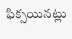ఫిక్సయినట్లు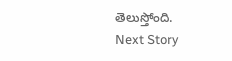తెలుస్తోంది.
Next Story